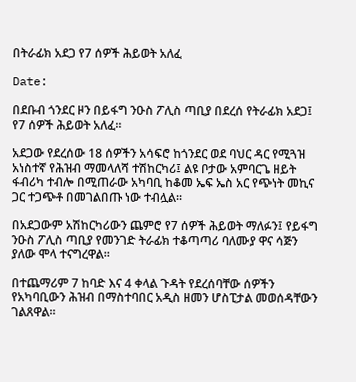በትራፊክ አደጋ የ7 ሰዎች ሕይወት አለፈ

Date:

በደቡብ ጎንደር ዞን በይፋግ ንዑስ ፖሊስ ጣቢያ በደረሰ የትራፊክ አደጋ፤ የ7 ሰዎች ሕይወት አለፈ።

አደጋው የደረሰው 18 ሰዎችን አሳፍሮ ከጎንደር ወደ ባህር ዳር የሚጓዝ አነስተኛ የሕዝብ ማመላለሻ ተሽከርካሪ፤ ልዩ ቦታው አምባርጌ ዘይት ፋብሪካ ተብሎ በሚጠራው አካባቢ ከቆመ ኤፍ ኤስ አር የጭነት መኪና ጋር ተጋጭቶ በመገልበጡ ነው ተብሏል።

በአደጋውም አሽከርካሪውን ጨምሮ የ7 ሰዎች ሕይወት ማለፉን፤ የይፋግ ንዑስ ፖሊስ ጣቢያ የመንገድ ትራፊክ ተቆጣጣሪ ባለሙያ ዋና ሳጅን ያለው ሞላ ተናግረዋል።

በተጨማሪም 7 ከባድ እና 4 ቀላል ጉዳት የደረሰባቸው ሰዎችን የአካባቢውን ሕዝብ በማስተባበር አዲስ ዘመን ሆስፒታል መወሰዳቸውን ገልጸዋል።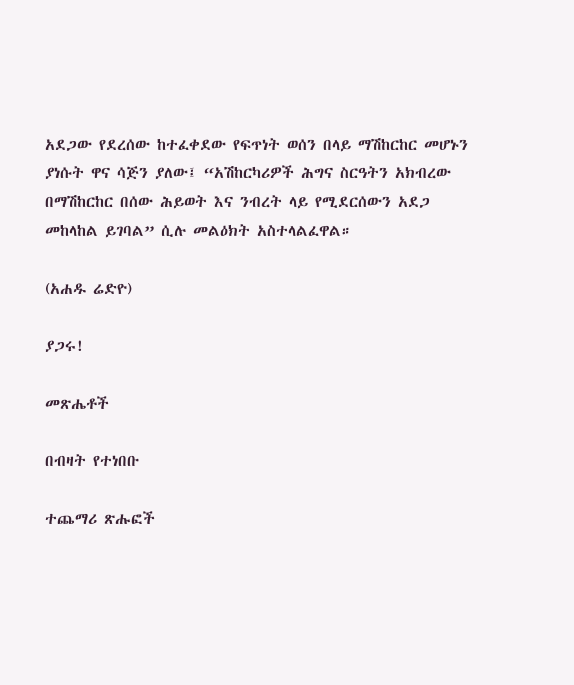አደጋው የደረሰው ከተፈቀደው የፍጥነት ወሰን በላይ ማሽከርከር መሆኑን ያነሱት ዋና ሳጅን ያለው፤ “አሽከርካሪዎች ሕግና ስርዓትን አክብረው በማሽከርከር በሰው ሕይወት እና ንብረት ላይ የሚደርሰውን አደጋ መከላከል ይገባል” ሲሉ መልዕክት አስተላልፈዋል።

(አሐዱ ሬድዮ)

ያጋሩ!

መጽሔቶች

በብዛት የተነበቡ

ተጨማሪ ጽሑፎች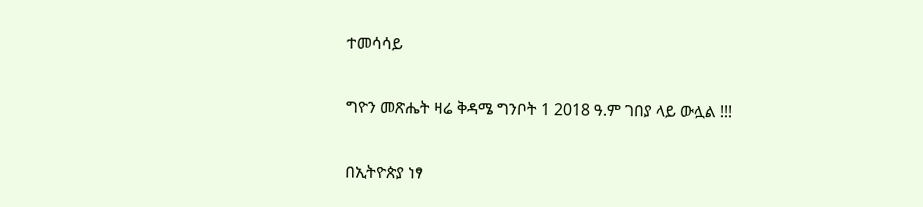ተመሳሳይ

ግዮን መጽሔት ዛሬ ቅዳሜ ግንቦት 1 2018 ዓ.ም ገበያ ላይ ውሏል !!!

በኢትዮጵያ ነፃ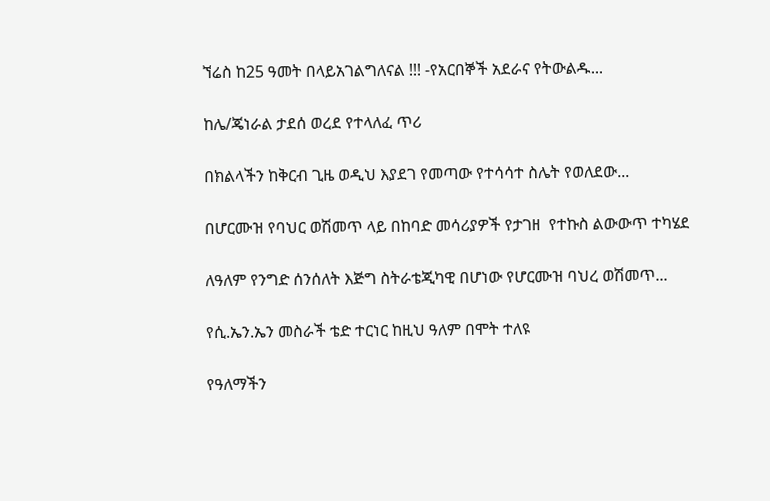ኘሬስ ከ25 ዓመት በላይአገልግለናል !!! -የአርበኞች አደራና የትውልዱ...

ከሌ/ጄነራል ታደሰ ወረደ የተላለፈ ጥሪ

በክልላችን ከቅርብ ጊዜ ወዲህ እያደገ የመጣው የተሳሳተ ስሌት የወለደው...

በሆርሙዝ የባህር ወሽመጥ ላይ በከባድ መሳሪያዎች የታገዘ  የተኩስ ልውውጥ ተካሄደ

ለዓለም የንግድ ሰንሰለት እጅግ ስትራቴጂካዊ በሆነው የሆርሙዝ ባህረ ወሽመጥ...

የሲ.ኤን.ኤን መስራች ቴድ ተርነር ከዚህ ዓለም በሞት ተለዩ

የዓለማችን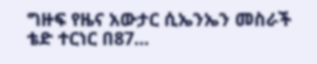ግዙፍ የዜና አውታር ሲኤንኤን መስራች ቴድ ተርነር በ87...